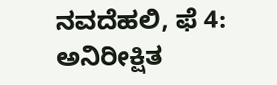ನವದೆಹಲಿ, ಫೆ 4: ಅನಿರೀಕ್ಷಿತ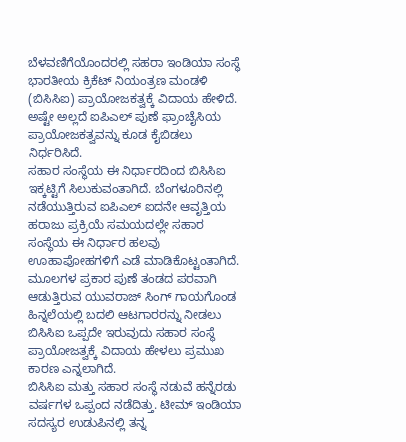ಬೆಳವಣಿಗೆಯೊಂದರಲ್ಲಿ ಸಹರಾ ಇಂಡಿಯಾ ಸಂಸ್ಥೆ ಭಾರತೀಯ ಕ್ರಿಕೆಟ್ ನಿಯಂತ್ರಣ ಮಂಡಳಿ (ಬಿಸಿಸಿಐ) ಪ್ರಾಯೋಜಕತ್ವಕ್ಕೆ ವಿದಾಯ ಹೇಳಿದೆ. ಅಷ್ಟೇ ಅಲ್ಲದೆ ಐಪಿಎಲ್ ಪುಣೆ ಫ್ರಾಂಚೈಸಿಯ ಪ್ರಾಯೋಜಕತ್ವವನ್ನು ಕೂಡ ಕೈಬಿಡಲು ನಿರ್ಧರಿಸಿದೆ.
ಸಹಾರ ಸಂಸ್ಥೆಯ ಈ ನಿರ್ಧಾರದಿಂದ ಬಿಸಿಸಿಐ ಇಕ್ಕಟ್ಟಿಗೆ ಸಿಲುಕುವಂತಾಗಿದೆ. ಬೆಂಗಳೂರಿನಲ್ಲಿ ನಡೆಯುತ್ತಿರುವ ಐಪಿಎಲ್ ಐದನೇ ಆವೃತ್ತಿಯ ಹರಾಜು ಪ್ರಕ್ರಿಯೆ ಸಮಯದಲ್ಲೇ ಸಹಾರ ಸಂಸ್ಥೆಯ ಈ ನಿರ್ಧಾರ ಹಲವು ಊಹಾಪೋಹಗಳಿಗೆ ಎಡೆ ಮಾಡಿಕೊಟ್ಟಂತಾಗಿದೆ.
ಮೂಲಗಳ ಪ್ರಕಾರ ಪುಣೆ ತಂಡದ ಪರವಾಗಿ ಆಡುತ್ತಿರುವ ಯುವರಾಜ್ ಸಿಂಗ್ ಗಾಯಗೊಂಡ ಹಿನ್ನಲೆಯಲ್ಲಿ ಬದಲಿ ಆಟಗಾರರನ್ನು ನೀಡಲು ಬಿಸಿಸಿಐ ಒಪ್ಪದೇ ಇರುವುದು ಸಹಾರ ಸಂಸ್ಥೆ ಪ್ರಾಯೋಜತ್ವಕ್ಕೆ ವಿದಾಯ ಹೇಳಲು ಪ್ರಮುಖ ಕಾರಣ ಎನ್ನಲಾಗಿದೆ.
ಬಿಸಿಸಿಐ ಮತ್ತು ಸಹಾರ ಸಂಸ್ಥೆ ನಡುವೆ ಹನ್ನೆರಡು ವರ್ಷಗಳ ಒಪ್ಪಂದ ನಡೆದಿತ್ತು. ಟೀಮ್ ಇಂಡಿಯಾ ಸದಸ್ಯರ ಉಡುಪಿನಲ್ಲಿ ತನ್ನ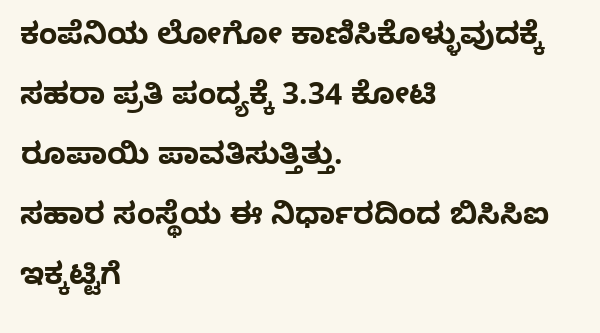ಕಂಪೆನಿಯ ಲೋಗೋ ಕಾಣಿಸಿಕೊಳ್ಳುವುದಕ್ಕೆ ಸಹರಾ ಪ್ರತಿ ಪಂದ್ಯಕ್ಕೆ 3.34 ಕೋಟಿ ರೂಪಾಯಿ ಪಾವತಿಸುತ್ತಿತ್ತು.
ಸಹಾರ ಸಂಸ್ಥೆಯ ಈ ನಿರ್ಧಾರದಿಂದ ಬಿಸಿಸಿಐ ಇಕ್ಕಟ್ಟಿಗೆ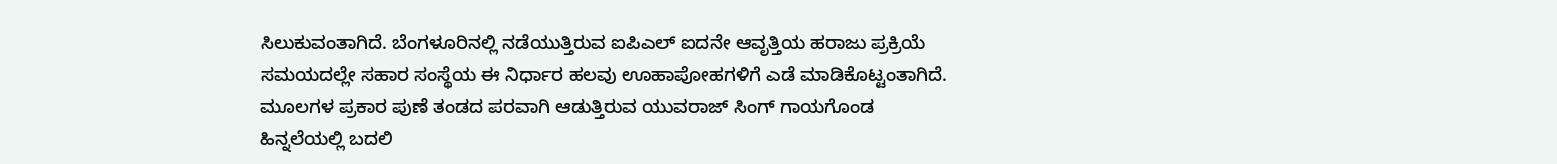ಸಿಲುಕುವಂತಾಗಿದೆ. ಬೆಂಗಳೂರಿನಲ್ಲಿ ನಡೆಯುತ್ತಿರುವ ಐಪಿಎಲ್ ಐದನೇ ಆವೃತ್ತಿಯ ಹರಾಜು ಪ್ರಕ್ರಿಯೆ ಸಮಯದಲ್ಲೇ ಸಹಾರ ಸಂಸ್ಥೆಯ ಈ ನಿರ್ಧಾರ ಹಲವು ಊಹಾಪೋಹಗಳಿಗೆ ಎಡೆ ಮಾಡಿಕೊಟ್ಟಂತಾಗಿದೆ.
ಮೂಲಗಳ ಪ್ರಕಾರ ಪುಣೆ ತಂಡದ ಪರವಾಗಿ ಆಡುತ್ತಿರುವ ಯುವರಾಜ್ ಸಿಂಗ್ ಗಾಯಗೊಂಡ ಹಿನ್ನಲೆಯಲ್ಲಿ ಬದಲಿ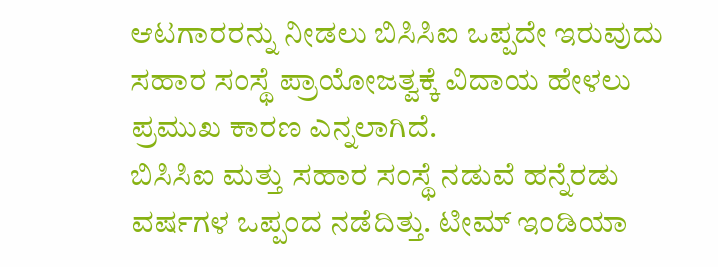ಆಟಗಾರರನ್ನು ನೀಡಲು ಬಿಸಿಸಿಐ ಒಪ್ಪದೇ ಇರುವುದು ಸಹಾರ ಸಂಸ್ಥೆ ಪ್ರಾಯೋಜತ್ವಕ್ಕೆ ವಿದಾಯ ಹೇಳಲು ಪ್ರಮುಖ ಕಾರಣ ಎನ್ನಲಾಗಿದೆ.
ಬಿಸಿಸಿಐ ಮತ್ತು ಸಹಾರ ಸಂಸ್ಥೆ ನಡುವೆ ಹನ್ನೆರಡು ವರ್ಷಗಳ ಒಪ್ಪಂದ ನಡೆದಿತ್ತು. ಟೀಮ್ ಇಂಡಿಯಾ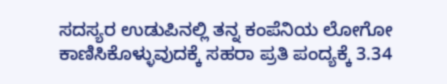ಸದಸ್ಯರ ಉಡುಪಿನಲ್ಲಿ ತನ್ನ ಕಂಪೆನಿಯ ಲೋಗೋ ಕಾಣಿಸಿಕೊಳ್ಳುವುದಕ್ಕೆ ಸಹರಾ ಪ್ರತಿ ಪಂದ್ಯಕ್ಕೆ 3.34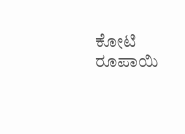ಕೋಟಿ ರೂಪಾಯಿ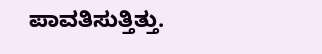ಪಾವತಿಸುತ್ತಿತ್ತು.